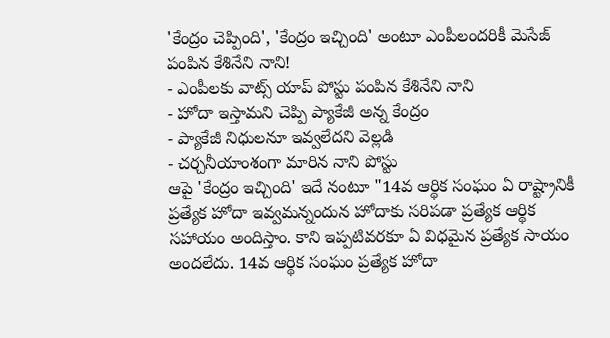'కేంద్రం చెప్పింది', 'కేంద్రం ఇచ్చింది' అంటూ ఎంపీలందరికీ మెసేజ్ పంపిన కేశినేని నాని!
- ఎంపీలకు వాట్స్ యాప్ పోస్టు పంపిన కేశినేని నాని
- హోదా ఇస్తామని చెప్పి ప్యాకేజీ అన్న కేంద్రం
- ప్యాకేజీ నిధులనూ ఇవ్వలేదని వెల్లడి
- చర్చనీయాంశంగా మారిన నాని పోస్టు
ఆపై 'కేంద్రం ఇచ్చింది' ఇదే నంటూ "14వ ఆర్థిక సంఘం ఏ రాష్ట్రానికీ ప్రత్యేక హోదా ఇవ్వమన్నందున హోదాకు సరిపడా ప్రత్యేక ఆర్థిక సహాయం అందిస్తాం. కాని ఇప్పటివరకూ ఏ విధమైన ప్రత్యేక సాయం అందలేదు. 14వ ఆర్థిక సంఘం ప్రత్యేక హోదా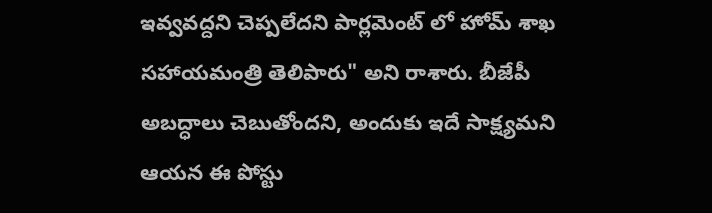ఇవ్వవద్దని చెప్పలేదని పార్లమెంట్ లో హోమ్ శాఖ సహాయమంత్రి తెలిపారు" అని రాశారు. బీజేపీ అబద్ధాలు చెబుతోందని, అందుకు ఇదే సాక్ష్యమని ఆయన ఈ పోస్టు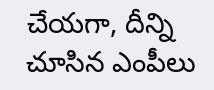చేయగా, దీన్ని చూసిన ఎంపీలు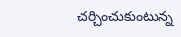చర్చించుకుంటున్న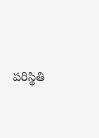పరిస్థితి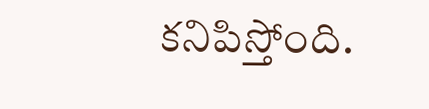కనిపిస్తోంది.